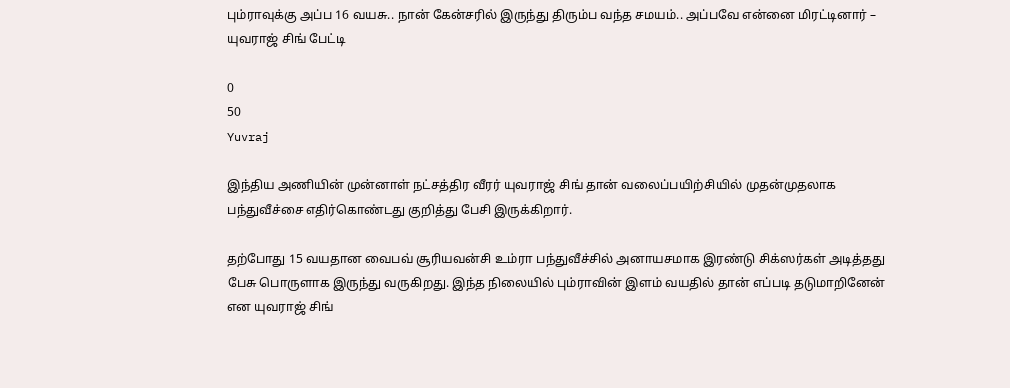பும்ராவுக்கு அப்ப 16 வயசு.. நான் கேன்சரில் இருந்து திரும்ப வந்த சமயம்.. அப்பவே என்னை மிரட்டினார் – யுவராஜ் சிங் பேட்டி

0
50
Yuvraj

இந்திய அணியின் முன்னாள் நட்சத்திர வீரர் யுவராஜ் சிங் தான் வலைப்பயிற்சியில் முதன்முதலாக பந்துவீச்சை எதிர்கொண்டது குறித்து பேசி இருக்கிறார்.

தற்போது 15 வயதான வைபவ் சூரியவன்சி உம்ரா பந்துவீச்சில் அனாயசமாக இரண்டு சிக்ஸர்கள் அடித்தது பேசு பொருளாக இருந்து வருகிறது. இந்த நிலையில் பும்ராவின் இளம் வயதில் தான் எப்படி தடுமாறினேன் என யுவராஜ் சிங்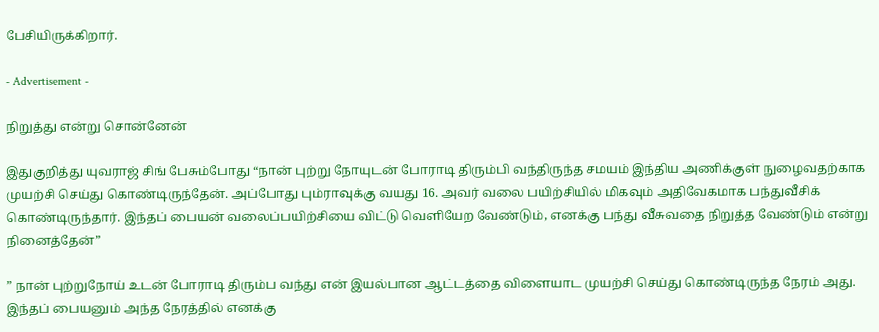பேசியிருக்கிறார்.

- Advertisement -

நிறுத்து என்று சொன்னேன்

இதுகுறித்து யுவராஜ் சிங் பேசும்போது “நான் புற்று நோயுடன் போராடி திரும்பி வந்திருந்த சமயம் இந்திய அணிக்குள் நுழைவதற்காக முயற்சி செய்து கொண்டிருந்தேன். அப்போது பும்ராவுக்கு வயது 16. அவர் வலை பயிற்சியில் மிகவும் அதிவேகமாக பந்துவீசிக் கொண்டிருந்தார். இந்தப் பையன் வலைப்பயிற்சியை விட்டு வெளியேற வேண்டும், எனக்கு பந்து வீசுவதை நிறுத்த வேண்டும் என்று நினைத்தேன்”

” நான் புற்றுநோய் உடன் போராடி திரும்ப வந்து என் இயல்பான ஆட்டத்தை விளையாட முயற்சி செய்து கொண்டிருந்த நேரம் அது. இந்தப் பையனும் அந்த நேரத்தில் எனக்கு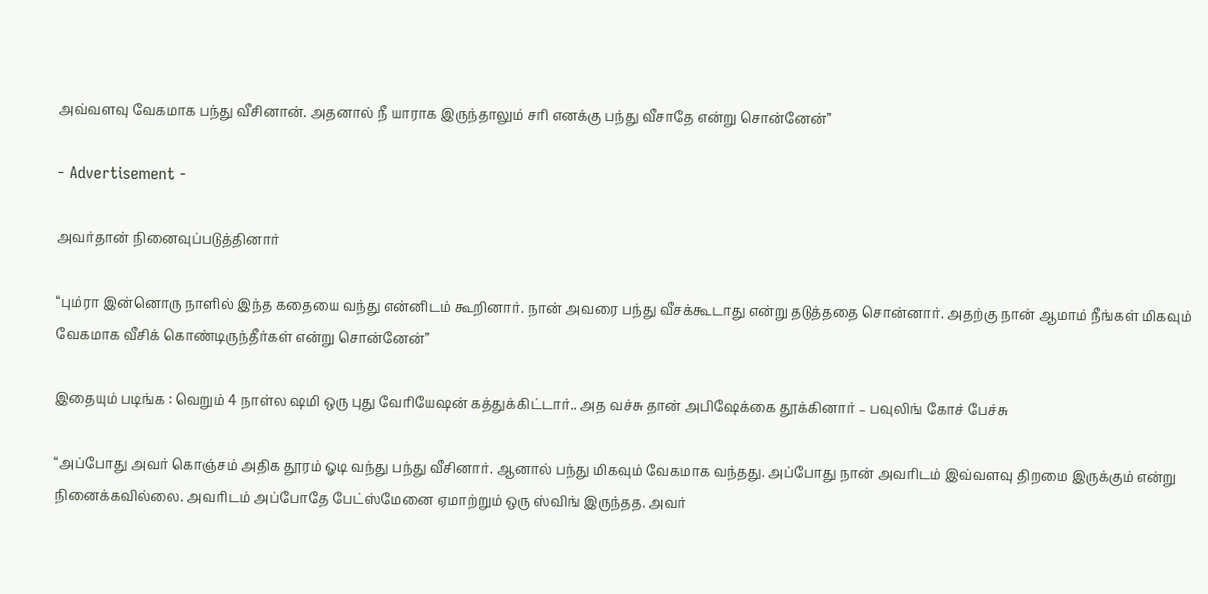அவ்வளவு வேகமாக பந்து வீசினான். அதனால் நீ யாராக இருந்தாலும் சரி எனக்கு பந்து வீசாதே என்று சொன்னேன்”

- Advertisement -

அவர்தான் நினைவுப்படுத்தினார்

“பும்ரா இன்னொரு நாளில் இந்த கதையை வந்து என்னிடம் கூறினார். நான் அவரை பந்து வீசக்கூடாது என்று தடுத்ததை சொன்னார். அதற்கு நான் ஆமாம் நீங்கள் மிகவும் வேகமாக வீசிக் கொண்டிருந்தீர்கள் என்று சொன்னேன்”

இதையும் படிங்க : வெறும் 4 நாள்ல ஷமி ஒரு புது வேரியேஷன் கத்துக்கிட்டார்.. அத வச்சு தான் அபிஷேக்கை தூக்கினார் – பவுலிங் கோச் பேச்சு

“அப்போது அவர் கொஞ்சம் அதிக தூரம் ஓடி வந்து பந்து வீசினார். ஆனால் பந்து மிகவும் வேகமாக வந்தது. அப்போது நான் அவரிடம் இவ்வளவு திறமை இருக்கும் என்று நினைக்கவில்லை. அவரிடம் அப்போதே பேட்ஸ்மேனை ஏமாற்றும் ஒரு ஸ்விங் இருந்தத. அவர்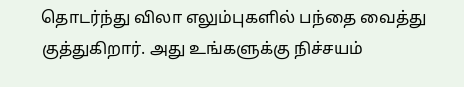தொடர்ந்து விலா எலும்புகளில் பந்தை வைத்து குத்துகிறார். அது உங்களுக்கு நிச்சயம்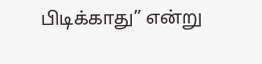பிடிக்காது” என்று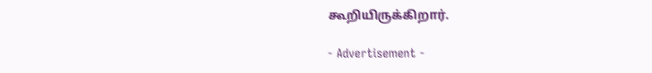கூறியிருக்கிறார்.

- Advertisement -